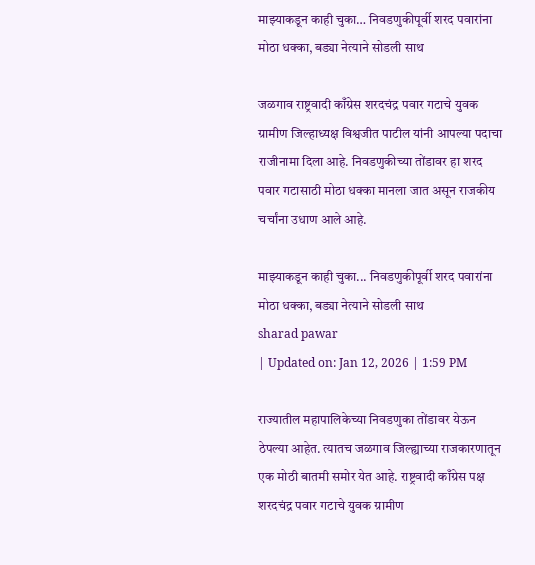माझ्याकडून काही चुका… निवडणुकीपूर्वी शरद पवारांना मोठा धक्का, बड्या नेत्याने सोडली साथ

जळगाव राष्ट्रवादी काँग्रेस शरदचंद्र पवार गटाचे युवक ग्रामीण जिल्हाध्यक्ष विश्वजीत पाटील यांनी आपल्या पदाचा राजीनामा दिला आहे. निवडणुकीच्या तोंडावर हा शरद पवार गटासाठी मोठा धक्का मानला जात असून राजकीय चर्चांना उधाण आले आहे.

माझ्याकडून काही चुका... निवडणुकीपूर्वी शरद पवारांना मोठा धक्का, बड्या नेत्याने सोडली साथ
sharad pawar
| Updated on: Jan 12, 2026 | 1:59 PM

राज्यातील महापालिकेच्या निवडणुका तोंडावर येऊन ठेपल्या आहेत. त्यातच जळगाव जिल्ह्याच्या राजकारणातून एक मोठी बातमी समोर येत आहे. राष्ट्रवादी काँग्रेस पक्ष शरदचंद्र पवार गटाचे युवक ग्रामीण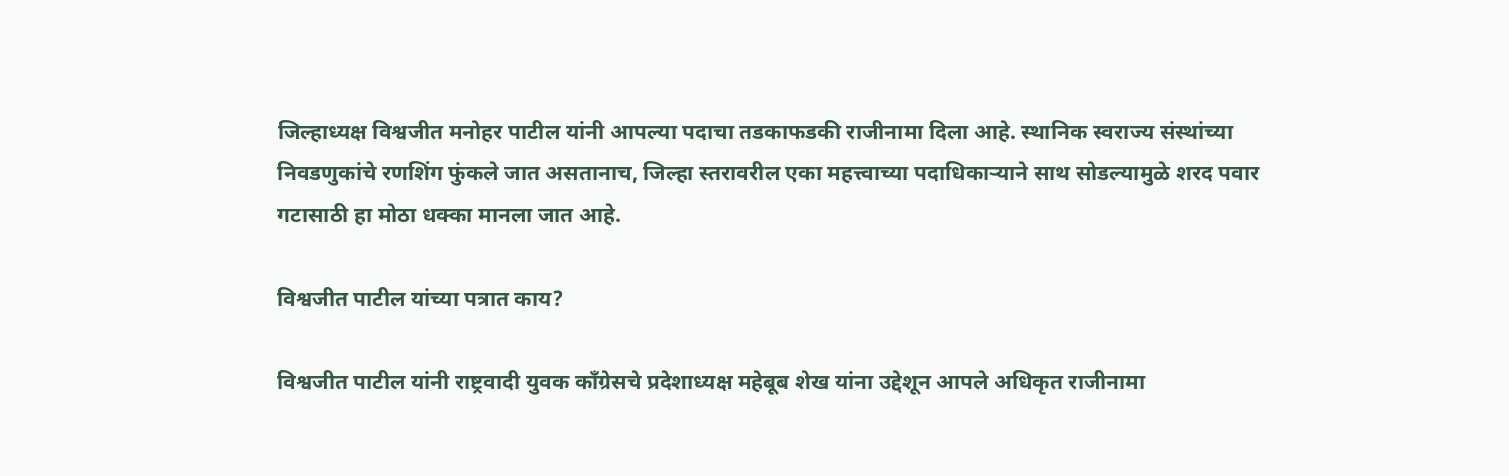जिल्हाध्यक्ष विश्वजीत मनोहर पाटील यांनी आपल्या पदाचा तडकाफडकी राजीनामा दिला आहे. स्थानिक स्वराज्य संस्थांच्या निवडणुकांचे रणशिंग फुंकले जात असतानाच, जिल्हा स्तरावरील एका महत्त्वाच्या पदाधिकाऱ्याने साथ सोडल्यामुळे शरद पवार गटासाठी हा मोठा धक्का मानला जात आहे.

विश्वजीत पाटील यांच्या पत्रात काय?

विश्वजीत पाटील यांनी राष्ट्रवादी युवक काँग्रेसचे प्रदेशाध्यक्ष महेबूब शेख यांना उद्देशून आपले अधिकृत राजीनामा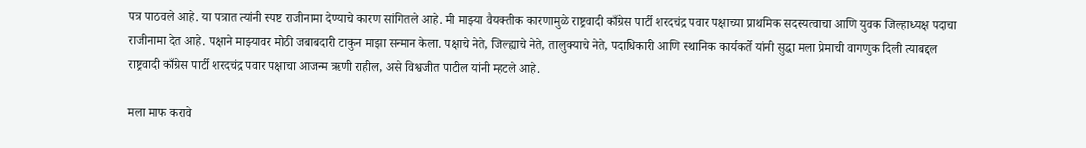पत्र पाठवले आहे. या पत्रात त्यांनी स्पष्ट राजीनामा देण्याचे कारण सांगितले आहे. मी माझ्या वैयक्तीक कारणामुळे राष्ट्रवादी काँग्रेस पार्टी शरदचंद्र पवार पक्षाच्या प्राथमिक सदस्यत्वाचा आणि युवक जिल्हाध्यक्ष पदाचा राजीनामा देत आहे. पक्षाने माझ्यावर मोठी जबाबदारी टाकुन माझा सन्मान केला. पक्षाचे नेते, जिल्ह्याचे नेते, तालुक्याचे नेते, पदाधिकारी आणि स्थानिक कार्यकर्ते यांनी सुद्धा मला प्रेमाची वागणुक दिली त्याबद्दल राष्ट्रवादी काँग्रेस पार्टी शरदचंद्र पवार पक्षाचा आजन्म ऋणी राहील, असे विश्वजीत पाटील यांनी म्हटले आहे.

मला माफ करावे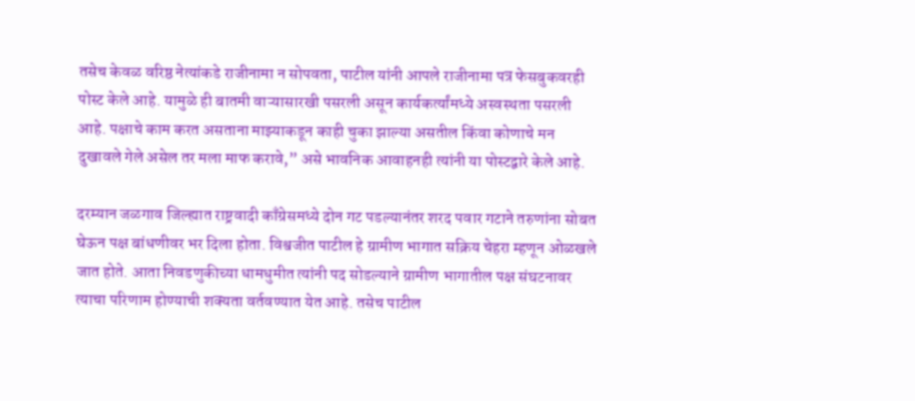तसेच केवळ वरिष्ठ नेत्यांकडे राजीनामा न सोपवता, पाटील यांनी आपले राजीनामा पत्र फेसबुकवरही पोस्ट केले आहे. यामुळे ही बातमी वाऱ्यासारखी पसरली असून कार्यकर्त्यांमध्ये अस्वस्थता पसरली आहे. पक्षाचे काम करत असताना माझ्याकडून काही चुका झाल्या असतील किंवा कोणाचे मन दुखावले गेले असेल तर मला माफ करावे,” असे भावनिक आवाहनही त्यांनी या पोस्टद्वारे केले आहे.

दरम्यान जळगाव जिल्ह्यात राष्ट्रवादी काँग्रेसमध्ये दोन गट पडल्यानंतर शरद पवार गटाने तरुणांना सोबत घेऊन पक्ष बांधणीवर भर दिला होता. विश्वजीत पाटील हे ग्रामीण भागात सक्रिय चेहरा म्हणून ओळखले जात होते. आता निवडणुकीच्या धामधुमीत त्यांनी पद सोडल्याने ग्रामीण भागातील पक्ष संघटनावर त्याचा परिणाम होण्याची शक्यता वर्तवण्यात येत आहे. तसेच पाटील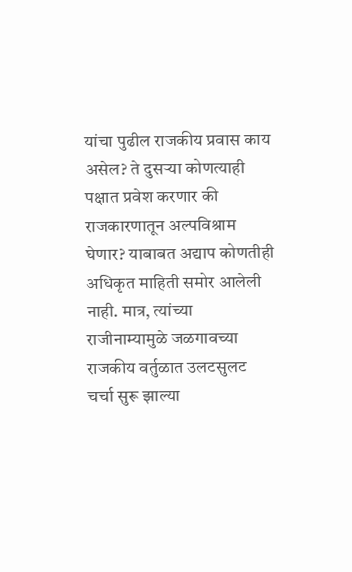यांचा पुढील राजकीय प्रवास काय असेल? ते दुसऱ्या कोणत्याही पक्षात प्रवेश करणार की राजकारणातून अल्पविश्राम घेणार? याबाबत अद्याप कोणतीही अधिकृत माहिती समोर आलेली नाही. मात्र, त्यांच्या राजीनाम्यामुळे जळगावच्या राजकीय वर्तुळात उलटसुलट चर्चा सुरू झाल्या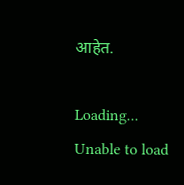आहेत.

Loading...
Unable to load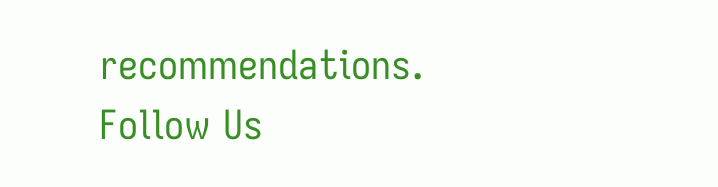recommendations.
Follow Us